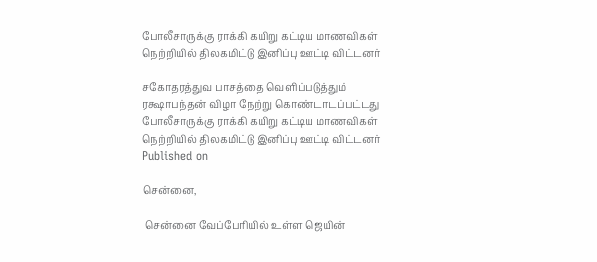போலீசாருக்கு ராக்கி கயிறு கட்டிய மாணவிகள் நெற்றியில் திலகமிட்டு இனிப்பு ஊட்டி விட்டனர்

சகோதரத்துவ பாசத்தை வெளிப்படுத்தும் ரக்ஷாபந்தன் விழா நேற்று கொண்டாடப்பட்டது
போலீசாருக்கு ராக்கி கயிறு கட்டிய மாணவிகள் நெற்றியில் திலகமிட்டு இனிப்பு ஊட்டி விட்டனர்
Published on

சென்னை,

 சென்னை வேப்பேரியில் உள்ள ஜெயின்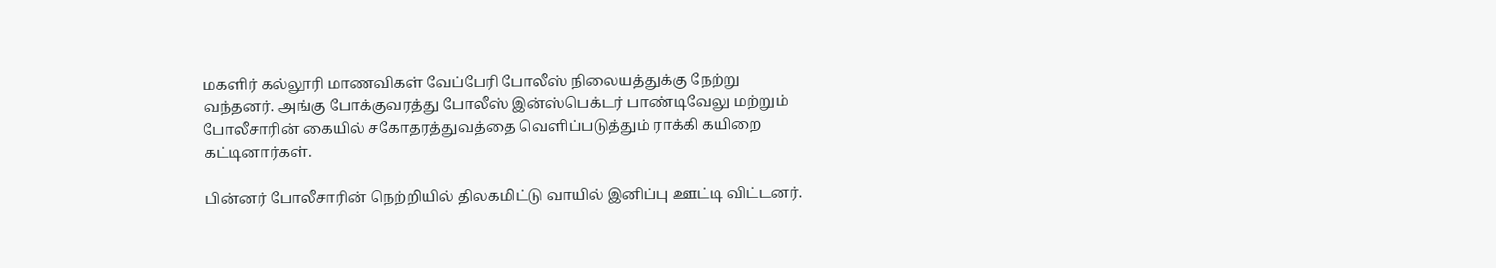மகளிர் கல்லூரி மாணவிகள் வேப்பேரி போலீஸ் நிலையத்துக்கு நேற்று வந்தனர். அங்கு போக்குவரத்து போலீஸ் இன்ஸ்பெக்டர் பாண்டிவேலு மற்றும் போலீசாரின் கையில் சகோதரத்துவத்தை வெளிப்படுத்தும் ராக்கி கயிறை கட்டினார்கள்.

பின்னர் போலீசாரின் நெற்றியில் திலகமிட்டு வாயில் இனிப்பு ஊட்டி விட்டனர்.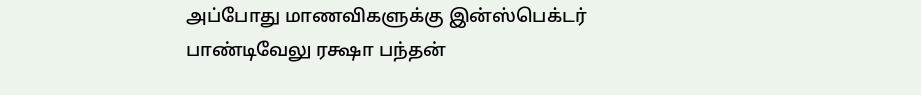அப்போது மாணவிகளுக்கு இன்ஸ்பெக்டர் பாண்டிவேலு ரக்ஷா பந்தன்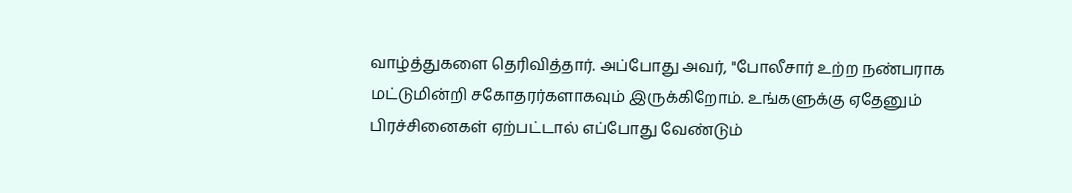வாழ்த்துகளை தெரிவித்தார். அப்போது அவர், "போலீசார் உற்ற நண்பராக மட்டுமின்றி சகோதரர்களாகவும் இருக்கிறோம். உங்களுக்கு ஏதேனும் பிரச்சினைகள் ஏற்பட்டால் எப்போது வேண்டும்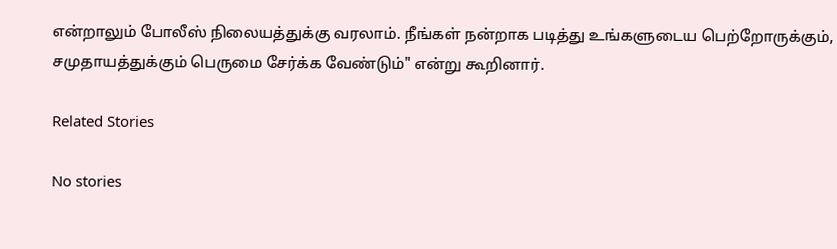என்றாலும் போலீஸ் நிலையத்துக்கு வரலாம். நீங்கள் நன்றாக படித்து உங்களுடைய பெற்றோருக்கும், சமுதாயத்துக்கும் பெருமை சேர்க்க வேண்டும்" என்று கூறினார்.

Related Stories

No stories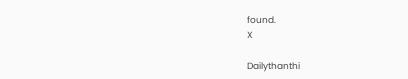found.
X

Dailythanthi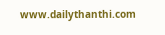www.dailythanthi.com